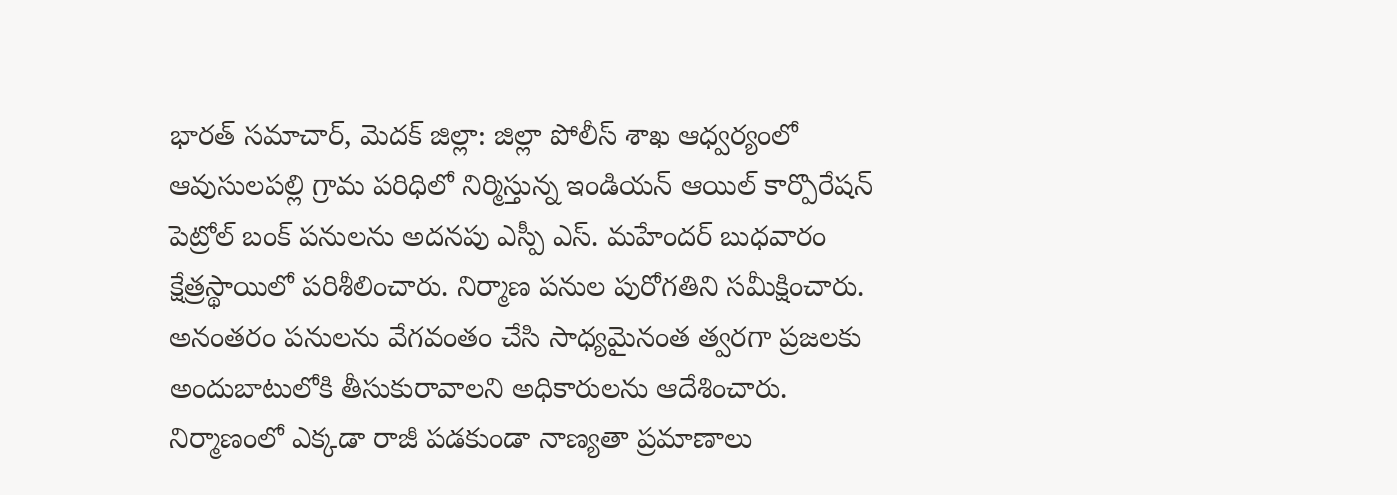భారత్ సమాచార్, మెదక్ జిల్లా: జిల్లా పోలీస్ శాఖ ఆధ్వర్యంలో ఆవుసులపల్లి గ్రామ పరిధిలో నిర్మిస్తున్న ఇండియన్ ఆయిల్ కార్పొరేషన్ పెట్రోల్ బంక్ పనులను అదనపు ఎస్పీ ఎస్. మహేందర్ బుధవారం క్షేత్రస్థాయిలో పరిశీలించారు. నిర్మాణ పనుల పురోగతిని సమీక్షించారు. అనంతరం పనులను వేగవంతం చేసి సాధ్యమైనంత త్వరగా ప్రజలకు అందుబాటులోకి తీసుకురావాలని అధికారులను ఆదేశించారు. నిర్మాణంలో ఎక్కడా రాజీ పడకుండా నాణ్యతా ప్రమాణాలు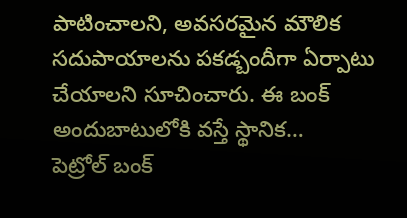పాటించాలని, అవసరమైన మౌలిక సదుపాయాలను పకడ్బందీగా ఏర్పాటు చేయాలని సూచించారు. ఈ బంక్ అందుబాటులోకి వస్తే స్థానిక…
పెట్రోల్ బంక్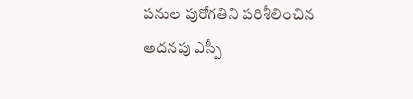పనుల పురోగతిని పరిశీలించిన అదనపు ఎస్పీ